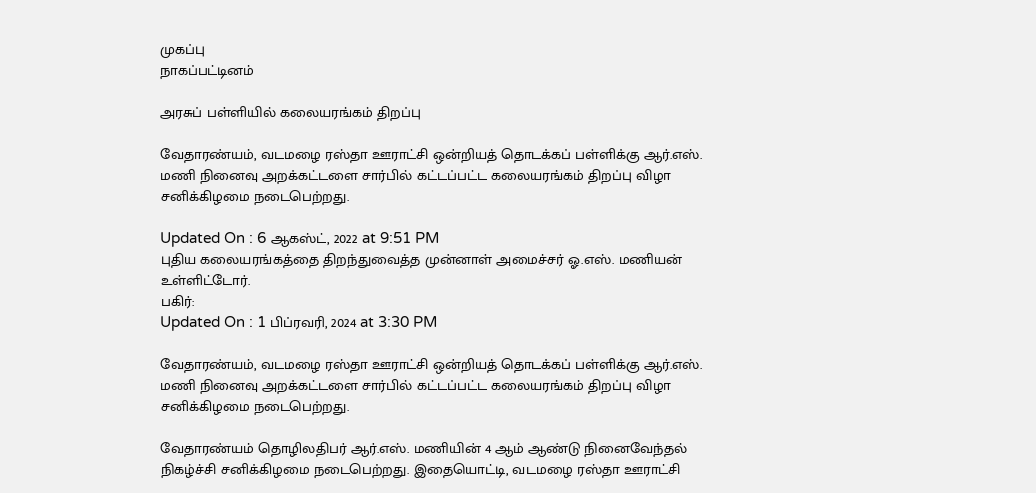முகப்பு
நாகப்பட்டினம்

அரசுப் பள்ளியில் கலையரங்கம் திறப்பு

வேதாரண்யம், வடமழை ரஸ்தா ஊராட்சி ஒன்றியத் தொடக்கப் பள்ளிக்கு ஆர்.எஸ். மணி நினைவு அறக்கட்டளை சார்பில் கட்டப்பட்ட கலையரங்கம் திறப்பு விழா சனிக்கிழமை நடைபெற்றது.

Updated On : 6 ஆகஸ்ட், 2022 at 9:51 PM
புதிய கலையரங்கத்தை திறந்துவைத்த முன்னாள் அமைச்சர் ஓ.எஸ். மணியன் உள்ளிட்டோர்.
பகிர்:
Updated On : 1 பிப்ரவரி, 2024 at 3:30 PM

வேதாரண்யம், வடமழை ரஸ்தா ஊராட்சி ஒன்றியத் தொடக்கப் பள்ளிக்கு ஆர்.எஸ். மணி நினைவு அறக்கட்டளை சார்பில் கட்டப்பட்ட கலையரங்கம் திறப்பு விழா சனிக்கிழமை நடைபெற்றது.

வேதாரண்யம் தொழிலதிபர் ஆர்.எஸ். மணியின் 4 ஆம் ஆண்டு நினைவேந்தல் நிகழ்ச்சி சனிக்கிழமை நடைபெற்றது. இதையொட்டி, வடமழை ரஸ்தா ஊராட்சி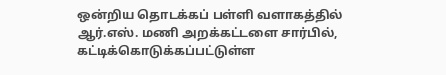ஒன்றிய தொடக்கப் பள்ளி வளாகத்தில் ஆர்.எஸ். மணி அறக்கட்டளை சார்பில், கட்டிக்கொடுக்கப்பட்டுள்ள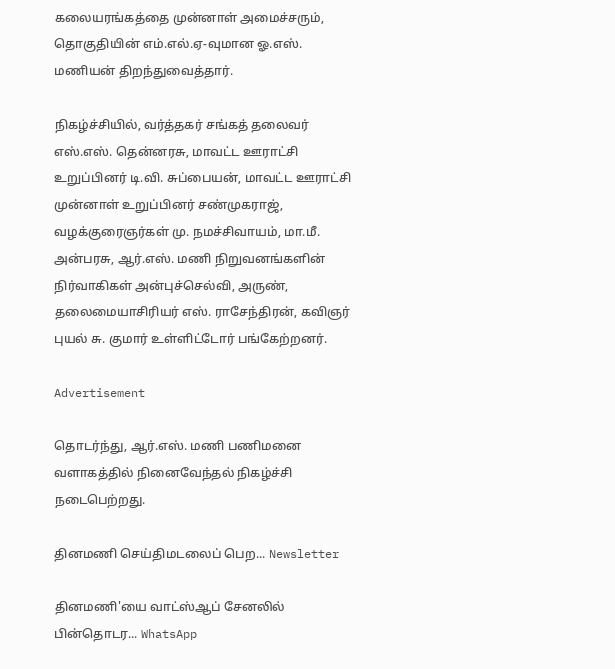கலையரங்கத்தை முன்னாள் அமைச்சரும், தொகுதியின் எம்.எல்.ஏ-வுமான ஓ.எஸ். மணியன் திறந்துவைத்தார்.

நிகழ்ச்சியில், வர்த்தகர் சங்கத் தலைவர் எஸ்.எஸ். தென்னரசு, மாவட்ட ஊராட்சி உறுப்பினர் டி.வி. சுப்பையன், மாவட்ட ஊராட்சி முன்னாள் உறுப்பினர் சண்முகராஜ், வழக்குரைஞர்கள் மு. நமச்சிவாயம், மா.மீ. அன்பரசு, ஆர்.எஸ். மணி நிறுவனங்களின் நிர்வாகிகள் அன்புச்செல்வி, அருண், தலைமையாசிரியர் எஸ். ராசேந்திரன், கவிஞர் புயல் சு. குமார் உள்ளிட்டோர் பங்கேற்றனர்.

Advertisement

தொடர்ந்து, ஆர்.எஸ். மணி பணிமனை வளாகத்தில் நினைவேந்தல் நிகழ்ச்சி நடைபெற்றது.

தினமணி செய்திமடலைப் பெற... Newsletter

தினமணி'யை வாட்ஸ்ஆப் சேனலில் பின்தொடர... WhatsApp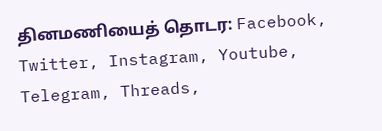தினமணியைத் தொடர: Facebook, Twitter, Instagram, Youtube, Telegram, Threads,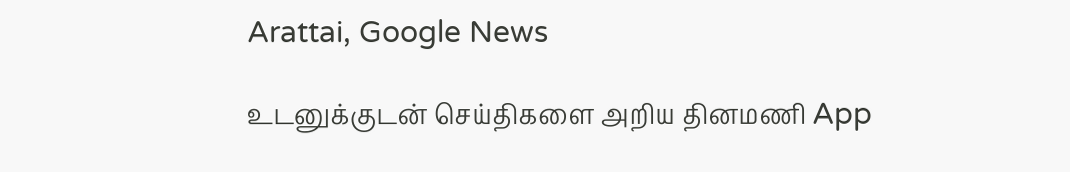Arattai, Google News

உடனுக்குடன் செய்திகளை அறிய தினமணி App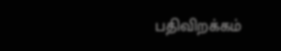பதிவிறக்கம்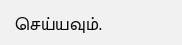செய்யவும்.